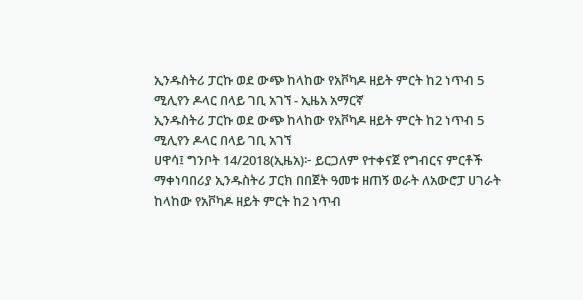ኢንዱስትሪ ፓርኩ ወደ ውጭ ከላከው የአቮካዶ ዘይት ምርት ከ2 ነጥብ 5 ሚሊየን ዶላር በላይ ገቢ አገኘ - ኢዜአ አማርኛ
ኢንዱስትሪ ፓርኩ ወደ ውጭ ከላከው የአቮካዶ ዘይት ምርት ከ2 ነጥብ 5 ሚሊየን ዶላር በላይ ገቢ አገኘ
ሀዋሳ፤ ግንቦት 14/2018(ኢዜአ)፦ ይርጋለም የተቀናጀ የግብርና ምርቶች ማቀነባበሪያ ኢንዱስትሪ ፓርክ በበጀት ዓመቱ ዘጠኝ ወራት ለአውሮፓ ሀገራት ከላከው የአቮካዶ ዘይት ምርት ከ2 ነጥብ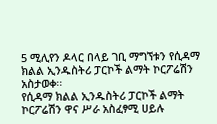5 ሚሊየን ዶላር በላይ ገቢ ማግኘቱን የሲዳማ ክልል ኢንዱስትሪ ፓርኮች ልማት ኮርፖሬሽን አስታወቀ፡፡
የሲዳማ ክልል ኢንዱስትሪ ፓርኮች ልማት ኮርፖሬሽን ዋና ሥራ አስፈፃሚ ሀይሉ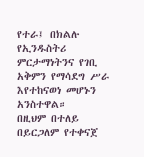የተራ፤ በክልሉ የኢንዱስትሪ ምርታማነትንና የገቢ አቅምን የማሳደግ ሥራ እየተከናወነ መሆኑን አንስተዋል።
በዚህም በተለይ በይርጋለም የተቀናጀ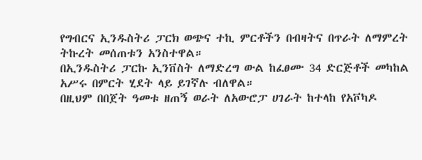የግብርና ኢንዱስትሪ ፓርክ ወጭና ተኪ ምርቶችን በብዛትና በጥራት ለማምረት ትኩረት መሰጠቱን አንስተዋል።
በኢንዱስትሪ ፓርኩ ኢንቨስት ለማድረግ ውል ከፈፀሙ 34 ድርጅቶች መካከል አሥሩ በምርት ሂደት ላይ ይገኛሉ ብለዋል።
በዚህም በበጀት ዓመቱ ዘጠኝ ወራት ለአውሮፓ ሀገራት ከተላከ የአቮካዶ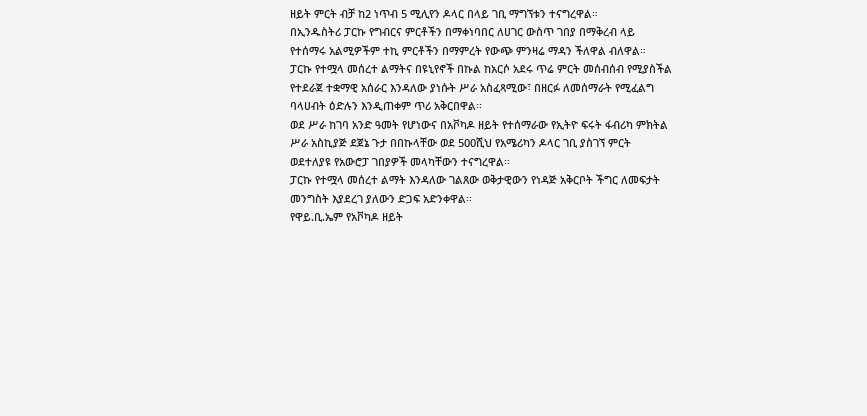ዘይት ምርት ብቻ ከ2 ነጥብ 5 ሚሊየን ዶላር በላይ ገቢ ማግኘቱን ተናግረዋል።
በኢንዱስትሪ ፓርኩ የግብርና ምርቶችን በማቀነባበር ለሀገር ውስጥ ገበያ በማቅረብ ላይ የተሰማሩ አልሚዎችም ተኪ ምርቶችን በማምረት የውጭ ምንዛሬ ማዳን ችለዋል ብለዋል።
ፓርኩ የተሟላ መሰረተ ልማትና በዩኒየኖች በኩል ከአርሶ አደሩ ጥሬ ምርት መሰብሰብ የሚያስችል የተደራጀ ተቋማዊ አሰራር እንዳለው ያነሱት ሥራ አስፈጻሚው፣ በዘርፉ ለመሰማራት የሚፈልግ ባላሀብት ዕድሉን እንዲጠቀም ጥሪ አቅርበዋል፡፡
ወደ ሥራ ከገባ አንድ ዓመት የሆነውና በአቮካዶ ዘይት የተሰማራው የኢትዮ ፍሩት ፋብሪካ ምክትል ሥራ አስኪያጅ ደጀኔ ጉታ በበኩላቸው ወደ 500ሺህ የአሜሪካን ዶላር ገቢ ያስገኘ ምርት ወደተለያዩ የአውሮፓ ገበያዎች መላካቸውን ተናግረዋል፡፡
ፓርኩ የተሟላ መሰረተ ልማት እንዳለው ገልጸው ወቅታዊውን የነዳጅ አቅርቦት ችግር ለመፍታት መንግስት እያደረገ ያለውን ድጋፍ አድንቀዋል፡፡
የዋይ.ቢ.ኤም የአቮካዶ ዘይት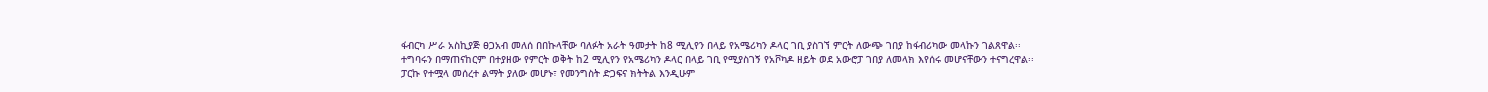ፋብርካ ሥራ አስኪያጅ ፀጋአብ መለሰ በበኩላቸው ባለፉት አራት ዓመታት ከ8 ሚሊየን በላይ የአሜሪካን ዶላር ገቢ ያስገኘ ምርት ለውጭ ገበያ ከፋብሪካው መላኩን ገልጸዋል፡፡
ተግባሩን በማጠናከርም በተያዘው የምርት ወቅት ከ2 ሚሊየን የአሜሪካን ዶላር በላይ ገቢ የሚያስገኝ የአቮካዶ ዘይት ወደ አውሮፓ ገበያ ለመላክ እየሰሩ መሆናቸውን ተናግረዋል፡፡
ፓርኩ የተሟላ መሰረተ ልማት ያለው መሆኑ፣ የመንግስት ድጋፍና ክትትል እንዲሁም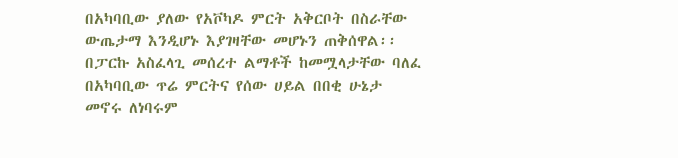በአካባቢው ያለው የአቮካዶ ምርት አቅርቦት በስራቸው ውጤታማ እንዲሆኑ እያገዛቸው መሆኑን ጠቅሰዋል፡፡
በፓርኩ አስፈላጊ መሰረተ ልማቶች ከመሟላታቸው ባለፈ በአካባቢው ጥሬ ምርትና የሰው ሀይል በበቂ ሁኔታ መኖሩ ለነባሩም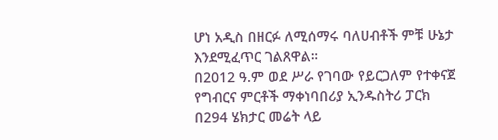ሆነ አዲስ በዘርፉ ለሚሰማሩ ባለሀብቶች ምቹ ሁኔታ እንደሚፈጥር ገልጸዋል።
በ2012 ዓ.ም ወደ ሥራ የገባው የይርጋለም የተቀናጀ የግብርና ምርቶች ማቀነባበሪያ ኢንዱስትሪ ፓርክ በ294 ሄክታር መሬት ላይ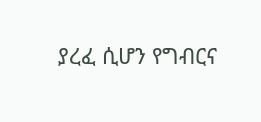ያረፈ ሲሆን የግብርና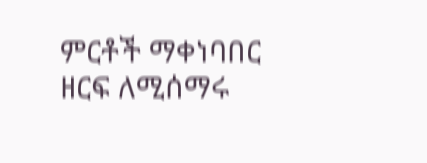ምርቶች ማቀነባበር ዘርፍ ለሚሰማሩ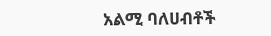አልሚ ባለሀብቶች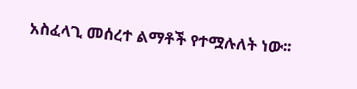አስፈላጊ መሰረተ ልማቶች የተሟሉለት ነው፡፡